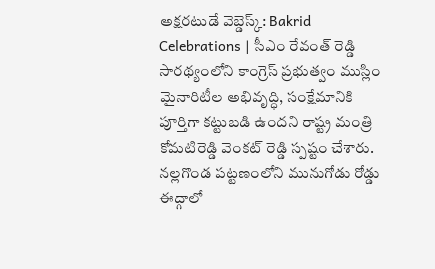అక్షరటుడే వెబ్డెస్క్: Bakrid Celebrations | సీఎం రేవంత్ రెడ్డి సారథ్యంలోని కాంగ్రెస్ ప్రభుత్వం ముస్లిం మైనారిటీల అభివృద్ధి, సంక్షేమానికి పూర్తిగా కట్టుబడి ఉందని రాష్ట్ర మంత్రి కోమటిరెడ్డి వెంకట్ రెడ్డి స్పష్టం చేశారు. నల్లగొండ పట్టణంలోని మునుగోడు రోడ్డు ఈద్గాలో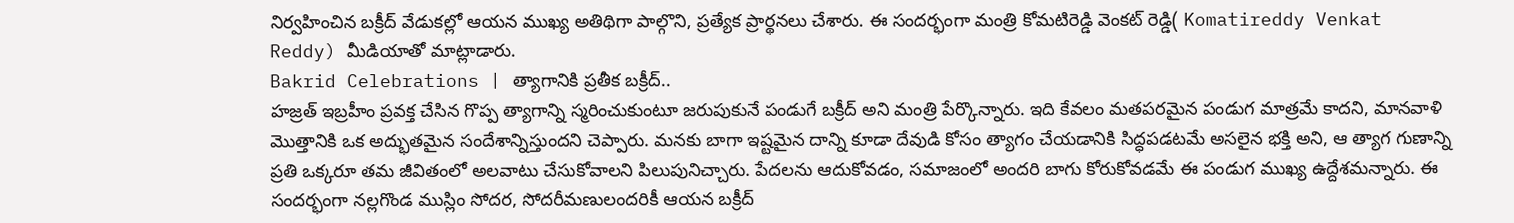నిర్వహించిన బక్రీద్ వేడుకల్లో ఆయన ముఖ్య అతిథిగా పాల్గొని, ప్రత్యేక ప్రార్థనలు చేశారు. ఈ సందర్భంగా మంత్రి కోమటిరెడ్డి వెంకట్ రెడ్డి( Komatireddy Venkat Reddy) మీడియాతో మాట్లాడారు.
Bakrid Celebrations | త్యాగానికి ప్రతీక బక్రీద్..
హజ్రత్ ఇబ్రహీం ప్రవక్త చేసిన గొప్ప త్యాగాన్ని స్మరించుకుంటూ జరుపుకునే పండుగే బక్రీద్ అని మంత్రి పేర్కొన్నారు. ఇది కేవలం మతపరమైన పండుగ మాత్రమే కాదని, మానవాళి మొత్తానికి ఒక అద్భుతమైన సందేశాన్నిస్తుందని చెప్పారు. మనకు బాగా ఇష్టమైన దాన్ని కూడా దేవుడి కోసం త్యాగం చేయడానికి సిద్ధపడటమే అసలైన భక్తి అని, ఆ త్యాగ గుణాన్ని ప్రతి ఒక్కరూ తమ జీవితంలో అలవాటు చేసుకోవాలని పిలుపునిచ్చారు. పేదలను ఆదుకోవడం, సమాజంలో అందరి బాగు కోరుకోవడమే ఈ పండుగ ముఖ్య ఉద్దేశమన్నారు. ఈ సందర్భంగా నల్లగొండ ముస్లిం సోదర, సోదరీమణులందరికీ ఆయన బక్రీద్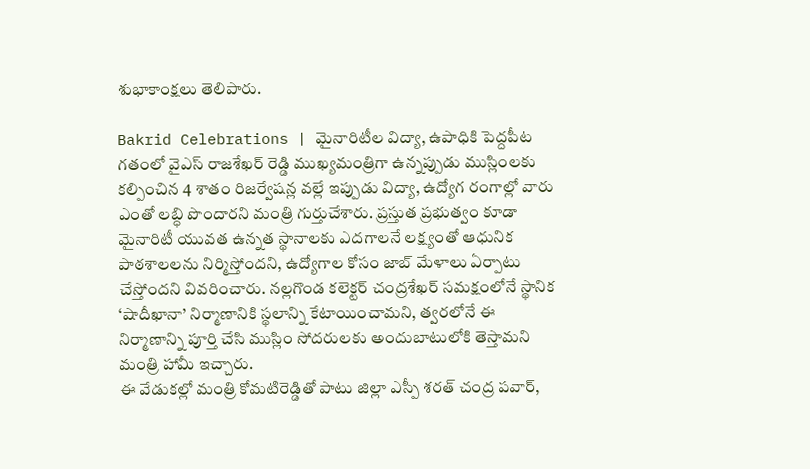శుభాకాంక్షలు తెలిపారు.

Bakrid Celebrations | మైనారిటీల విద్యా, ఉపాధికి పెద్దపీట
గతంలో వైఎస్ రాజశేఖర్ రెడ్డి ముఖ్యమంత్రిగా ఉన్నప్పుడు ముస్లింలకు కల్పించిన 4 శాతం రిజర్వేషన్ల వల్లే ఇప్పుడు విద్యా, ఉద్యోగ రంగాల్లో వారు ఎంతో లబ్ధి పొందారని మంత్రి గుర్తుచేశారు. ప్రస్తుత ప్రభుత్వం కూడా మైనారిటీ యువత ఉన్నత స్థానాలకు ఎదగాలనే లక్ష్యంతో ఆధునిక పాఠశాలలను నిర్మిస్తోందని, ఉద్యోగాల కోసం జాబ్ మేళాలు ఏర్పాటు చేస్తోందని వివరించారు. నల్లగొండ కలెక్టర్ చంద్రశేఖర్ సమక్షంలోనే స్థానిక ‘షాదీఖానా’ నిర్మాణానికి స్థలాన్ని కేటాయించామని, త్వరలోనే ఈ నిర్మాణాన్ని పూర్తి చేసి ముస్లిం సోదరులకు అందుబాటులోకి తెస్తామని మంత్రి హామీ ఇచ్చారు.
ఈ వేడుకల్లో మంత్రి కోమటిరెడ్డితో పాటు జిల్లా ఎస్పీ శరత్ చంద్ర పవార్,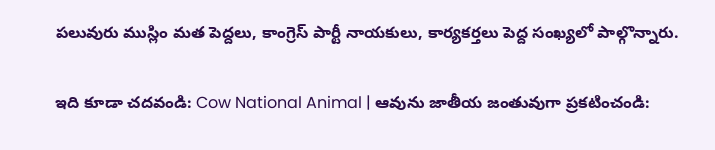పలువురు ముస్లిం మత పెద్దలు, కాంగ్రెస్ పార్టీ నాయకులు, కార్యకర్తలు పెద్ద సంఖ్యలో పాల్గొన్నారు.

ఇది కూడా చదవండి: Cow National Animal | ఆవును జాతీయ జంతువుగా ప్రకటించండి: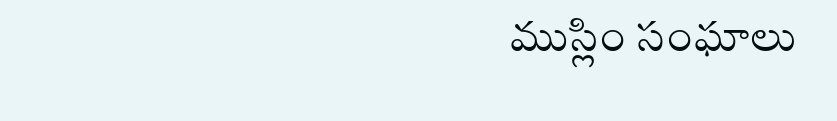ముస్లిం సంఘాలు